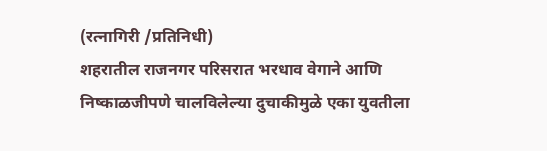(रत्नागिरी /प्रतिनिधी)
शहरातील राजनगर परिसरात भरधाव वेगाने आणि निष्काळजीपणे चालविलेल्या दुचाकीमुळे एका युवतीला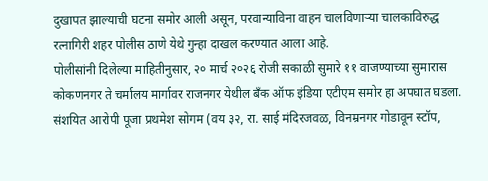दुखापत झाल्याची घटना समोर आली असून, परवान्याविना वाहन चालविणाऱ्या चालकाविरुद्ध रत्नागिरी शहर पोलीस ठाणे येथे गुन्हा दाखल करण्यात आला आहे.
पोलीसांनी दिलेल्या माहितीनुसार, २० मार्च २०२६ रोजी सकाळी सुमारे ११ वाजण्याच्या सुमारास कोकणनगर ते चर्मालय मार्गावर राजनगर येथील बँक ऑफ इंडिया एटीएम समोर हा अपघात घडला. संशयित आरोपी पूजा प्रथमेश सोगम (वय ३२, रा. साई मंदिरजवळ, विनम्रनगर गोडावून स्टॉप,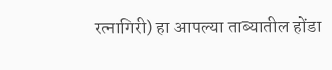रत्नागिरी) हा आपल्या ताब्यातील होंडा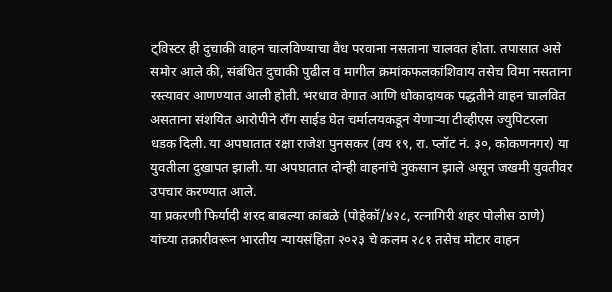ट्विस्टर ही दुचाकी वाहन चालविण्याचा वैध परवाना नसताना चालवत होता. तपासात असे समोर आले की, संबंधित दुचाकी पुढील व मागील क्रमांकफलकांशिवाय तसेच विमा नसताना रस्त्यावर आणण्यात आली होती. भरधाव वेगात आणि धोकादायक पद्धतीने वाहन चालवित असताना संशयित आरोपीने राँग साईड घेत चर्मालयकडून येणाऱ्या टीव्हीएस ज्युपिटरला धडक दिली. या अपघातात रक्षा राजेश पुनसकर (वय १९, रा. प्लॉट नं. ३०, कोकणनगर) या युवतीला दुखापत झाली. या अपघातात दोन्ही वाहनांचे नुकसान झाले असून जखमी युवतीवर उपचार करण्यात आले.
या प्रकरणी फिर्यादी शरद बाबल्या कांबळे (पोहेकॉ/४२८, रत्नागिरी शहर पोलीस ठाणे) यांच्या तक्रारीवरून भारतीय न्यायसंहिता २०२३ चे कलम २८१ तसेच मोटार वाहन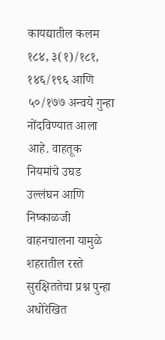कायद्यातील कलम १८४, ३(१)/१८१, १४६/१९६ आणि ५०/१७७ अन्वये गुन्हा नोंदविण्यात आला आहे. वाहतूक नियमांचे उघड उल्लंघन आणि निष्काळजी वाहनचालना यामुळे शहरातील रस्ते सुरक्षिततेचा प्रश्न पुन्हा अधोरेखित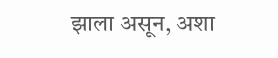झाला असून, अशा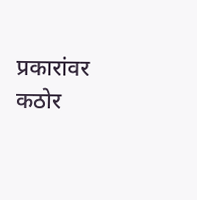प्रकारांवर कठोर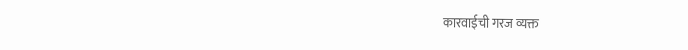कारवाईची गरज व्यक्त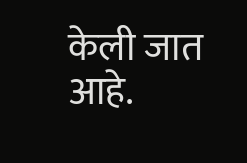केली जात आहे.